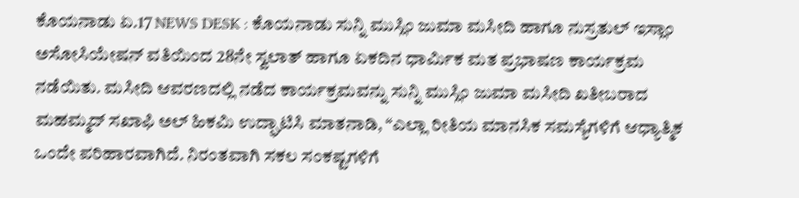ಕೊಯನಾಡು ಏ.17 NEWS DESK : ಕೊಯನಾಡು ಸುನ್ನಿ ಮುಸ್ಲಿಂ ಜುಮಾ ಮಸೀದಿ ಹಾಗೂ ನುಸ್ರತುಲ್ ಇಸ್ಲಾಂ ಅಸೋಸಿಯೇಷನ್ ವತಿಯಿಂದ 28ನೇ ಸ್ವಲಾತ್ ಹಾಗೂ ಏಕದಿನ ಧಾರ್ಮಿಕ ಮತ ಪ್ರಭಾಷಣ ಕಾರ್ಯಕ್ರಮ ನಡೆಯಿತು. ಮಸೀದಿ ಆವರಣದಲ್ಲಿ ನಡೆದ ಕಾರ್ಯಕ್ರಮವನ್ನು ಸುನ್ನಿ ಮುಸ್ಲಿಂ ಜುಮಾ ಮಸೀದಿ ಖತೀಬರಾದ ಮಹಮ್ಮದ್ ಸಖಾಫಿ ಅಲ್ ಹಿಕಮಿ ಉದ್ಘಾಟಿಸಿ ಮಾತನಾಡಿ, “ಎಲ್ಲಾ ರೀತಿಯ ಮಾನಸಿಕ ಸಮಸ್ಯೆಗಳಿಗೆ ಆಧ್ಯಾತ್ಮಿಕ ಒಂದೇ ಪರಿಹಾರವಾಗಿದೆ. ನಿರಂತವಾಗಿ ಸಕಲ ಸಂಕಷ್ಟಗಳಿಗೆ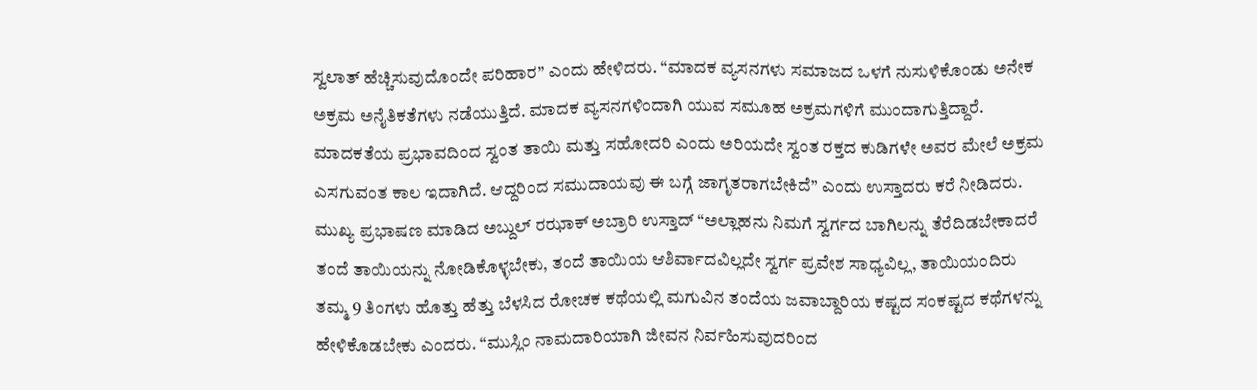ಸ್ವಲಾತ್ ಹೆಚ್ಚಿಸುವುದೊಂದೇ ಪರಿಹಾರ” ಎಂದು ಹೇಳಿದರು. “ಮಾದಕ ವ್ಯಸನಗಳು ಸಮಾಜದ ಒಳಗೆ ನುಸುಳಿಕೊಂಡು ಅನೇಕ ಅಕ್ರಮ ಅನೈತಿಕತೆಗಳು ನಡೆಯುತ್ತಿದೆ. ಮಾದಕ ವ್ಯಸನಗಳಿಂದಾಗಿ ಯುವ ಸಮೂಹ ಅಕ್ರಮಗಳಿಗೆ ಮುಂದಾಗುತ್ತಿದ್ದಾರೆ. ಮಾದಕತೆಯ ಪ್ರಭಾವದಿಂದ ಸ್ವಂತ ತಾಯಿ ಮತ್ತು ಸಹೋದರಿ ಎಂದು ಅರಿಯದೇ ಸ್ವಂತ ರಕ್ತದ ಕುಡಿಗಳೇ ಅವರ ಮೇಲೆ ಅಕ್ರಮ ಎಸಗುವಂತ ಕಾಲ ಇದಾಗಿದೆ. ಆದ್ದರಿಂದ ಸಮುದಾಯವು ಈ ಬಗ್ಗೆ ಜಾಗೃತರಾಗಬೇಕಿದೆ” ಎಂದು ಉಸ್ತಾದರು ಕರೆ ನೀಡಿದರು. ಮುಖ್ಯ ಪ್ರಭಾಷಣ ಮಾಡಿದ ಅಬ್ದುಲ್ ರಝಾಕ್ ಅಬ್ರಾರಿ ಉಸ್ತಾದ್ “ಅಲ್ಲಾಹನು ನಿಮಗೆ ಸ್ವರ್ಗದ ಬಾಗಿಲನ್ನು ತೆರೆದಿಡಬೇಕಾದರೆ ತಂದೆ ತಾಯಿಯನ್ನು ನೋಡಿಕೊಳ್ಳಬೇಕು, ತಂದೆ ತಾಯಿಯ ಆಶಿರ್ವಾದವಿಲ್ಲದೇ ಸ್ವರ್ಗ ಪ್ರವೇಶ ಸಾಧ್ಯವಿಲ್ಲ, ತಾಯಿಯಂದಿರು ತಮ್ಮ 9 ತಿಂಗಳು ಹೊತ್ತು ಹೆತ್ತು ಬೆಳಸಿದ ರೋಚಕ ಕಥೆಯಲ್ಲಿ ಮಗುವಿನ ತಂದೆಯ ಜವಾಬ್ದಾರಿಯ ಕಷ್ಟದ ಸಂಕಷ್ಟದ ಕಥೆಗಳನ್ನು ಹೇಳಿಕೊಡಬೇಕು ಎಂದರು. “ಮುಸ್ಲಿಂ ನಾಮದಾರಿಯಾಗಿ ಜೀವನ ನಿರ್ವಹಿಸುವುದರಿಂದ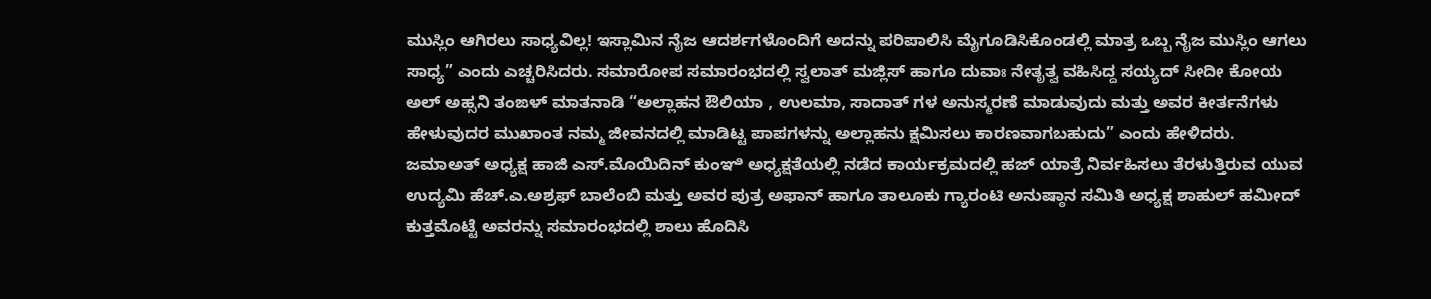ಮುಸ್ಲಿಂ ಆಗಿರಲು ಸಾಧ್ಯವಿಲ್ಲ! ಇಸ್ಲಾಮಿನ ನೈಜ ಆದರ್ಶಗಳೊಂದಿಗೆ ಅದನ್ನು ಪರಿಪಾಲಿಸಿ ಮೈಗೂಡಿಸಿಕೊಂಡಲ್ಲಿ ಮಾತ್ರ ಒಬ್ಬ ನೈಜ ಮುಸ್ಲಿಂ ಆಗಲು ಸಾಧ್ಯ” ಎಂದು ಎಚ್ಚರಿಸಿದರು. ಸಮಾರೋಪ ಸಮಾರಂಭದಲ್ಲಿ ಸ್ವಲಾತ್ ಮಜ್ಲಿಸ್ ಹಾಗೂ ದುವಾಃ ನೇತೃತ್ವ ವಹಿಸಿದ್ದ ಸಯ್ಯದ್ ಸೀದೀ ಕೋಯ ಅಲ್ ಅಹ್ಸನಿ ತಂಙಳ್ ಮಾತನಾಡಿ “ಅಲ್ಲಾಹನ ಔಲಿಯಾ , ಉಲಮಾ, ಸಾದಾತ್ ಗಳ ಅನುಸ್ಮರಣೆ ಮಾಡುವುದು ಮತ್ತು ಅವರ ಕೀರ್ತನೆಗಳು ಹೇಳುವುದರ ಮುಖಾಂತ ನಮ್ಮ ಜೀವನದಲ್ಲಿ ಮಾಡಿಟ್ಟ ಪಾಪಗಳನ್ನು ಅಲ್ಲಾಹನು ಕ್ಷಮಿಸಲು ಕಾರಣವಾಗಬಹುದು” ಎಂದು ಹೇಳಿದರು. ಜಮಾಅತ್ ಅಧ್ಯಕ್ಷ ಹಾಜಿ ಎಸ್.ಮೊಯಿದಿನ್ ಕುಂಞಿ ಅಧ್ಯಕ್ಷತೆಯಲ್ಲಿ ನಡೆದ ಕಾರ್ಯಕ್ರಮದಲ್ಲಿ ಹಜ್ ಯಾತ್ರೆ ನಿರ್ವಹಿಸಲು ತೆರಳುತ್ತಿರುವ ಯುವ ಉದ್ಯಮಿ ಹೆಚ್.ಎ.ಅಶ್ರಫ್ ಬಾಲೆಂಬಿ ಮತ್ತು ಅವರ ಪುತ್ರ ಅಫಾನ್ ಹಾಗೂ ತಾಲೂಕು ಗ್ಯಾರಂಟಿ ಅನುಷ್ಠಾನ ಸಮಿತಿ ಅಧ್ಯಕ್ಷ ಶಾಹುಲ್ ಹಮೀದ್ ಕುತ್ತಮೊಟ್ಟೆ ಅವರನ್ನು ಸಮಾರಂಭದಲ್ಲಿ ಶಾಲು ಹೊದಿಸಿ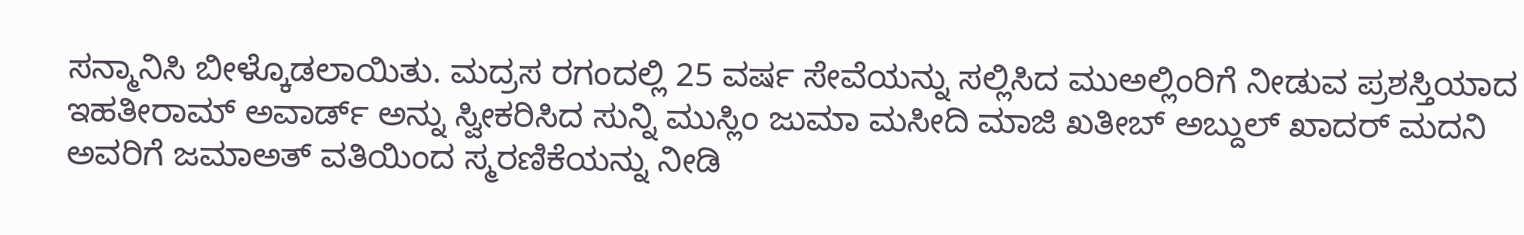ಸನ್ಮಾನಿಸಿ ಬೀಳ್ಕೊಡಲಾಯಿತು. ಮದ್ರಸ ರಗಂದಲ್ಲಿ 25 ವರ್ಷ ಸೇವೆಯನ್ನು ಸಲ್ಲಿಸಿದ ಮುಅಲ್ಲಿಂರಿಗೆ ನೀಡುವ ಪ್ರಶಸ್ತಿಯಾದ ಇಹತೀರಾಮ್ ಅವಾರ್ಡ್ ಅನ್ನು ಸ್ವೀಕರಿಸಿದ ಸುನ್ನಿ ಮುಸ್ಲಿಂ ಜುಮಾ ಮಸೀದಿ ಮಾಜಿ ಖತೀಬ್ ಅಬ್ದುಲ್ ಖಾದರ್ ಮದನಿ ಅವರಿಗೆ ಜಮಾಅತ್ ವತಿಯಿಂದ ಸ್ಮರಣಿಕೆಯನ್ನು ನೀಡಿ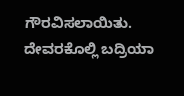ಗೌರವಿಸಲಾಯಿತು. ದೇವರಕೊಲ್ಲಿ ಬದ್ರಿಯಾ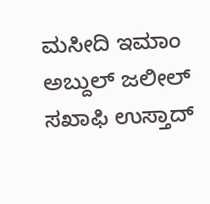ಮಸೀದಿ ಇಮಾಂ ಅಬ್ದುಲ್ ಜಲೀಲ್ ಸಖಾಫಿ ಉಸ್ತಾದ್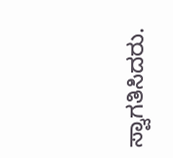ಸ್ವಾಗತಿಸಿದರು.